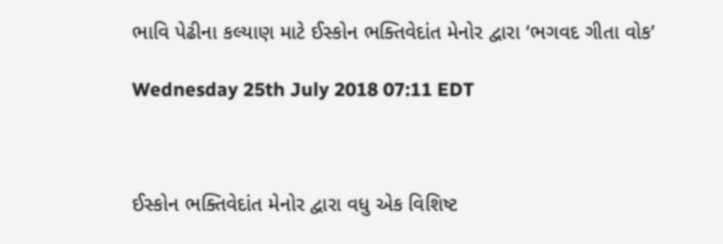ભાવિ પેઢીના કલ્યાણ માટે ઈસ્કોન ભક્તિવેદાંત મેનોર દ્વારા ‘ભગવદ ગીતા વોક’

Wednesday 25th July 2018 07:11 EDT



ઈસ્કોન ભક્તિવેદાંત મેનોર દ્વારા વધુ એક વિશિષ્ટ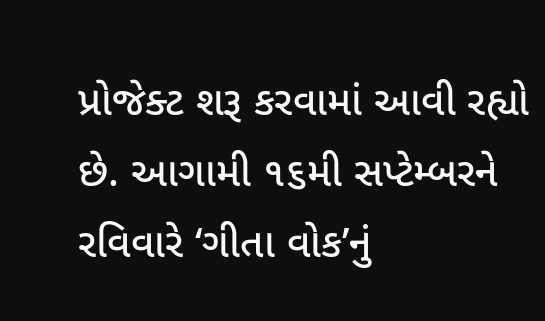પ્રોજેક્ટ શરૂ કરવામાં આવી રહ્યો છે. આગામી ૧૬મી સપ્ટેમ્બરને રવિવારે ‘ગીતા વોક’નું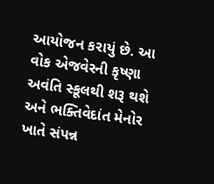આયોજન કરાયું છે. આ વોક એજવેરની કૃષ્ણા અવંતિ સ્કૂલથી શરૂ થશે અને ભક્તિવેદાંત મેનોર ખાતે સંપન્ન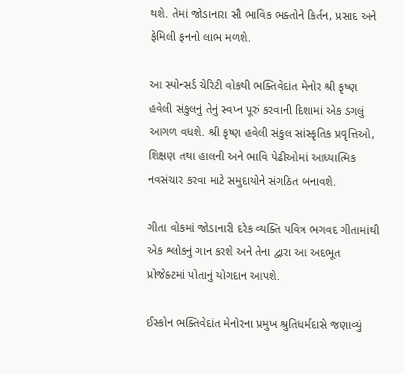થશે. તેમાં જોડાનારા સૌ ભાવિક ભક્તોને કિર્તન, પ્રસાદ અને ફેમિલી ફનનો લાભ મળશે.

આ સ્પોન્સર્ડ ચેરિટી વોકથી ભક્તિવેદાંત મેનોર શ્રી કૃષ્ણ હવેલી સંકુલનું તેનું સ્વપ્ન પૂરું કરવાની દિશામાં એક ડગલું આગળ વધશે. શ્રી કૃષ્ણ હવેલી સંકુલ સાંસ્કૃતિક પ્રવૃત્તિઓ, શિક્ષણ તથા હાલની અને ભાવિ પેઢીઓમાં આધ્યાત્મિક નવસંચાર કરવા માટે સમુદાયોને સંગઠિત બનાવશે.

ગીતા વોકમાં જોડાનારી દરેક વ્યક્તિ પવિત્ર ભગવદ ગીતામાંથી એક શ્લોકનું ગાન કરશે અને તેના દ્વારા આ અદભૂત પ્રોજેક્ટમાં પોતાનું યોગદાન આપશે.

ઈસ્કોન ભક્તિવેદાંત મેનોરના પ્રમુખ શ્રુતિધર્મદાસે જણાવ્યું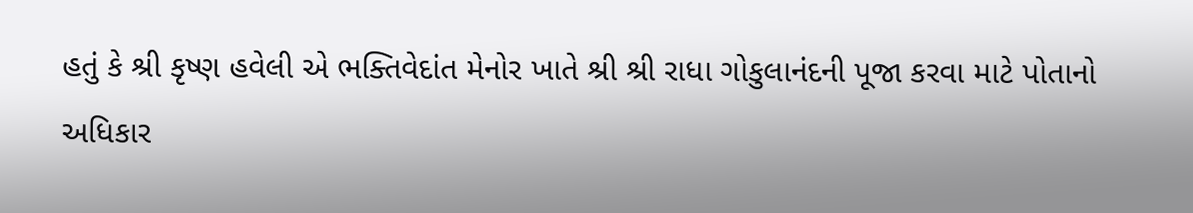હતું કે શ્રી કૃષ્ણ હવેલી એ ભક્તિવેદાંત મેનોર ખાતે શ્રી શ્રી રાધા ગોકુલાનંદની પૂજા કરવા માટે પોતાનો અધિકાર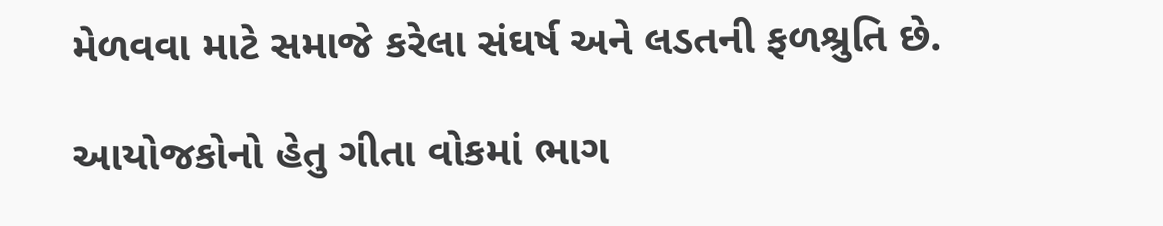મેળવવા માટે સમાજે કરેલા સંઘર્ષ અને લડતની ફળશ્રુતિ છે.

આયોજકોનો હેતુ ગીતા વોકમાં ભાગ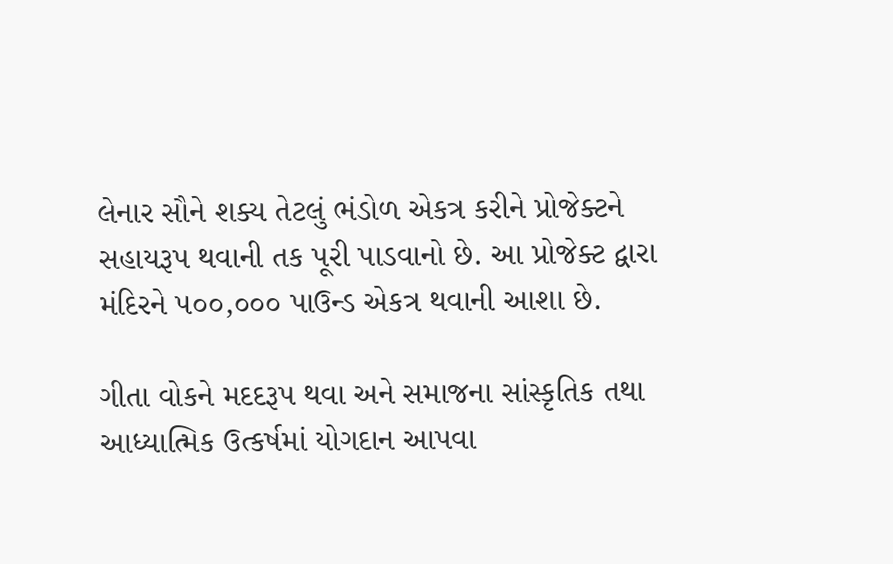લેનાર સૌને શક્ય તેટલું ભંડોળ એકત્ર કરીને પ્રોજેક્ટને સહાયરૂપ થવાની તક પૂરી પાડવાનો છે. આ પ્રોજેક્ટ દ્વારા મંદિરને ૫૦૦,૦૦૦ પાઉન્ડ એકત્ર થવાની આશા છે.

ગીતા વોકને મદદરૂપ થવા અને સમાજના સાંસ્કૃતિક તથા આધ્યાત્મિક ઉત્કર્ષમાં યોગદાન આપવા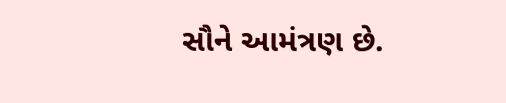સૌને આમંત્રણ છે.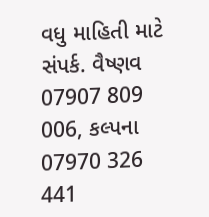વધુ માહિતી માટે સંપર્ક. વૈષ્ણવ 07907 809 006, કલ્પના 07970 326 441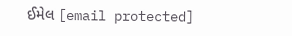ઈમેલ [email protected]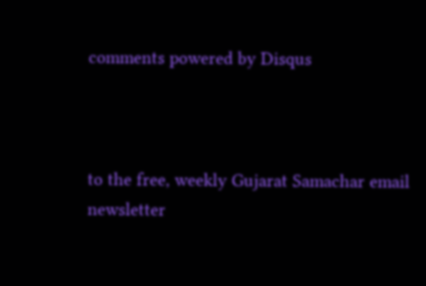comments powered by Disqus



to the free, weekly Gujarat Samachar email newsletter